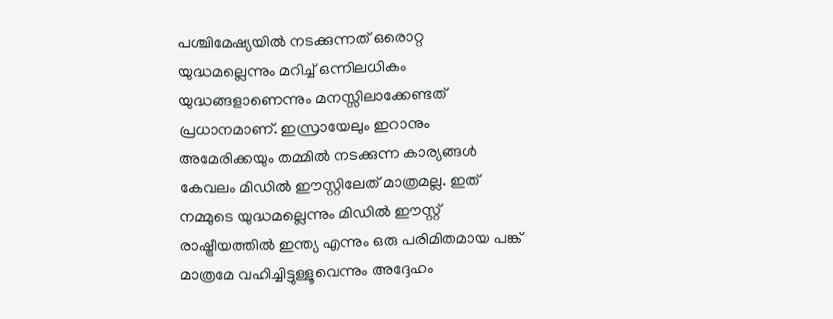പശ്ചിമേഷ്യയിൽ നടക്കുന്നത് ഒരൊറ്റ യുദ്ധമല്ലെന്നും മറിച്ച് ഒന്നിലധികം യുദ്ധങ്ങളാണെന്നും മനസ്സിലാക്കേണ്ടത് പ്രധാനമാണ്. ഇസ്രായേലും ഇറാനും അമേരിക്കയും തമ്മിൽ നടക്കുന്ന കാര്യങ്ങൾ കേവലം മിഡിൽ ഈസ്റ്റിലേത് മാത്രമല്ല. ഇത് നമ്മുടെ യുദ്ധമല്ലെന്നും മിഡിൽ ഈസ്റ്റ് രാഷ്ട്രീയത്തിൽ ഇന്ത്യ എന്നും ഒരു പരിമിതമായ പങ്ക് മാത്രമേ വഹിച്ചിട്ടുള്ളൂവെന്നും അദ്ദേഹം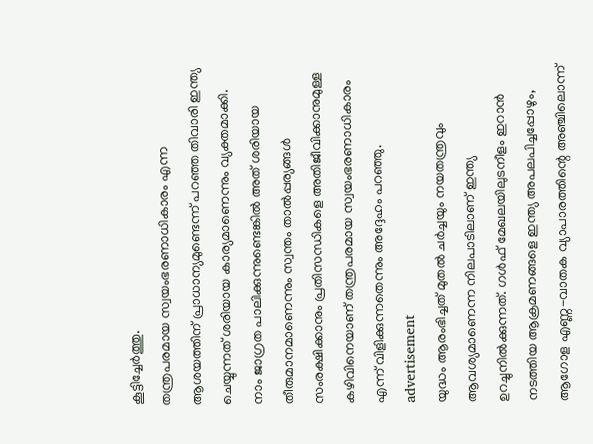കൂട്ടിച്ചേർത്തു.
തന്ത്രപരമായ സ്വയംഭരണാധികാരം എന്ന ആശയത്തിന് പ്രാധാന്യമുണ്ടെന്ന് പറഞ്ഞ തിവാരി ഇന്ത്യ ചെയ്യുന്നത് ശരിയായ കാര്യമാണെന്നും വ്യക്തമാക്കി. നാം ജാഗ്രത പാലിക്കുന്നുണ്ടെങ്കിൽ അത് ശരിയായ തീരുമാനമാണെന്നും സ്വന്തം താൽപ്പര്യങ്ങൾ സംരക്ഷിക്കാനും പ്രതിസന്ധികളെ അതിജീവിക്കാനുമുള്ള കഴിവിനെയാണ് തന്ത്രപരമായ സ്വയംഭരണാധികാരം എന്ന് വിളിക്കുന്നതെന്നും അദ്ദേഹം പറഞ്ഞു.
advertisement
യുദ്ധം ആരംഭിച്ചത് മുതൽ ചർച്ചയും നയതന്ത്രവും ആവശ്യമാണെന്ന നിലപാടിലാണ് ഇന്ത്യ ഉറച്ചുനിൽക്കുന്നത്. ഗൾഫ് മേഖലയിലുടനീളം ഇറാൻ നടത്തിയ ആക്രമണങ്ങളെ ഇന്ത്യ അപലപിച്ചപ്പോഴും, ആഗോള എണ്ണ-വാതക വ്യാപാരത്തിന്റെ അഞ്ചിലൊന്ന്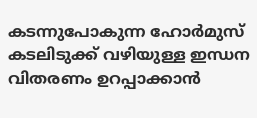കടന്നുപോകുന്ന ഹോർമുസ് കടലിടുക്ക് വഴിയുള്ള ഇന്ധന വിതരണം ഉറപ്പാക്കാൻ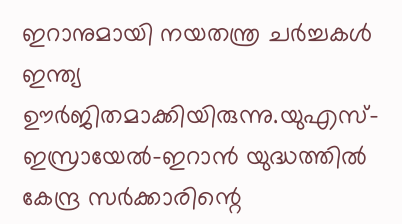ഇറാനുമായി നയതന്ത്ര ചർച്ചകൾ ഇന്ത്യ ഊർജിതമാക്കിയിരുന്നു.യുഎസ്-ഇസ്രായേൽ-ഇറാൻ യുദ്ധത്തിൽ കേന്ദ്ര സർക്കാരിന്റെ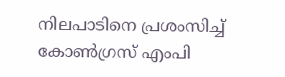നിലപാടിനെ പ്രശംസിച്ച് കോൺഗ്രസ് എംപി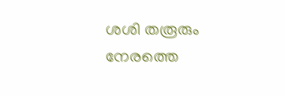ശശി തരൂരും നേരത്തെ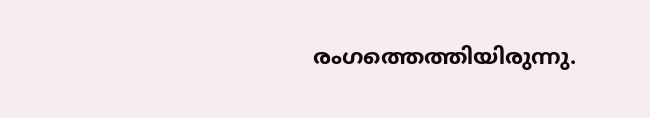രംഗത്തെത്തിയിരുന്നു.